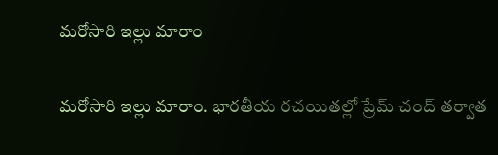మరోసారి ఇల్లు మారాం

మరోసారి ఇల్లు మారాం. భారతీయ రచయితల్లో ప్రేమ్ చంద్ తర్వాత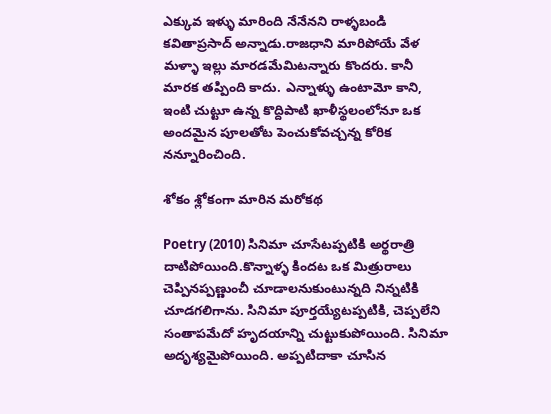ఎక్కువ ఇళ్ళు మారింది నేనేనని రాళ్ళబండి కవితాప్రసాద్ అన్నాడు.రాజధాని మారిపోయే వేళ మళ్ళా ఇల్లు మారడమేమిటన్నారు కొందరు. కానీ మారక తప్పింది కాదు. ఎన్నాళ్ళు ఉంటామో కాని, ఇంటి చుట్టూ ఉన్న కొద్దిపాటి ఖాళీస్థలంలోనూ ఒక అందమైన పూలతోట పెంచుకోవచ్చన్న కోరిక నన్నూరించింది.

శోకం శ్లోకంగా మారిన మరోకథ

Poetry (2010) సినిమా చూసేటప్పటికి అర్థరాత్రి దాటిపోయింది.కొన్నాళ్ళ కిందట ఒక మిత్రురాలు చెప్పినప్పణ్ణుంచీ చూడాలనుకుంటున్నది నిన్నటికి చూడగలిగాను. సినిమా పూర్తయ్యేటప్పటికి, చెప్పలేని సంతాపమేదో హృదయాన్ని చుట్టుకుపోయింది. సినిమా అదృశ్యమైపోయింది. అప్పటిదాకా చూసిన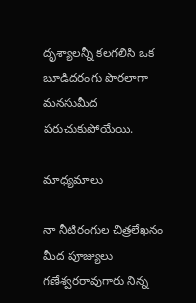దృశ్యాలన్నీ కలగలిసి ఒక బూడిదరంగు పొరలాగా మనసుమీద పరుచుకుపోయేయి.

మాధ్యమాలు

నా నీటిరంగుల చిత్రలేఖనం మీద పూజ్యులు గణేశ్వరరావుగారు నిన్న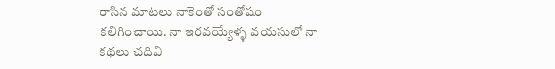రాసిన మాటలు నాకెంతో సంతోషం కలిగించాయి. నా ఇరవయ్యేళ్ళ వయసులో నా కథలు చదివి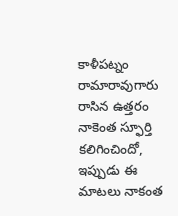కాళీపట్నం రామారావుగారు రాసిన ఉత్తరం నాకెంత స్ఫూర్తి కలిగించిందో, ఇప్పుడు ఈ మాటలు నాకంత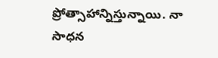ప్రోత్సాహాన్నిస్తున్నాయి. నా సాధన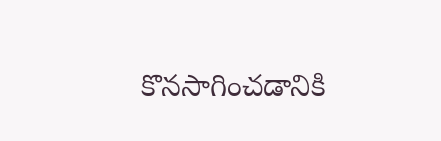కొనసాగించడానికి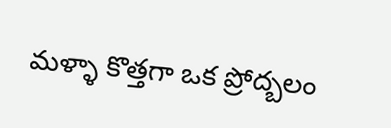మళ్ళా కొత్తగా ఒక ప్రోద్బలం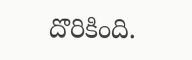దొరికింది.